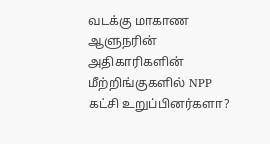வடக்கு மாகாண ஆளுநரின் அதிகாரிகளின் மீற்றிங்குகளில் NPP கட்சி உறுப்பினர்களா?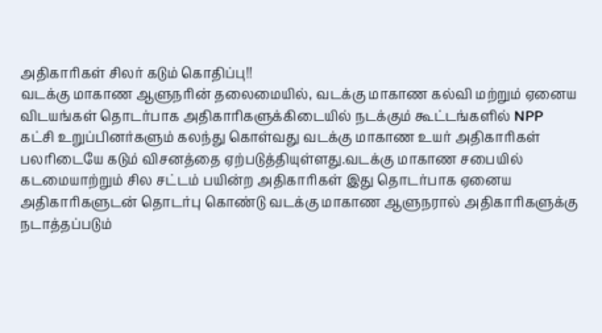அதிகாரிகள் சிலர் கடும் கொதிப்பு!!
வடக்கு மாகாண ஆளுநரின் தலைமையில், வடக்கு மாகாண கல்வி மற்றும் ஏனைய விடயங்கள் தொடர்பாக அதிகாரிகளுக்கிடையில் நடக்கும் கூட்டங்களில் NPP கட்சி உறுப்பினர்களும் கலந்து கொள்வது வடக்கு மாகாண உயர் அதிகாரிகள் பலரிடையே கடும் விசனத்தை ஏற்படுத்தியுள்ளது.வடக்கு மாகாண சபையில் கடமையாற்றும் சில சட்டம் பயின்ற அதிகாரிகள் இது தொடர்பாக ஏனைய அதிகாரிகளுடன் தொடர்பு கொண்டு வடக்கு மாகாண ஆளுநரால் அதிகாரிகளுக்கு நடாத்தப்படும்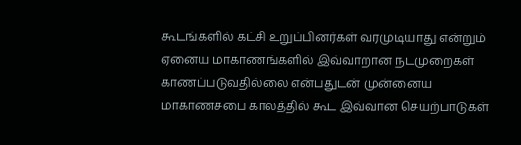கூடங்களில் கட்சி உறுப்பினர்கள் வரமுடியாது என்றும் ஏனைய மாகாணங்களில் இவ்வாறான நடமுறைகள் காணப்படுவதில்லை என்பதுடன் முன்னைய மாகாணசபை காலத்தில் கூட இவ்வான செயற்பாடுகள்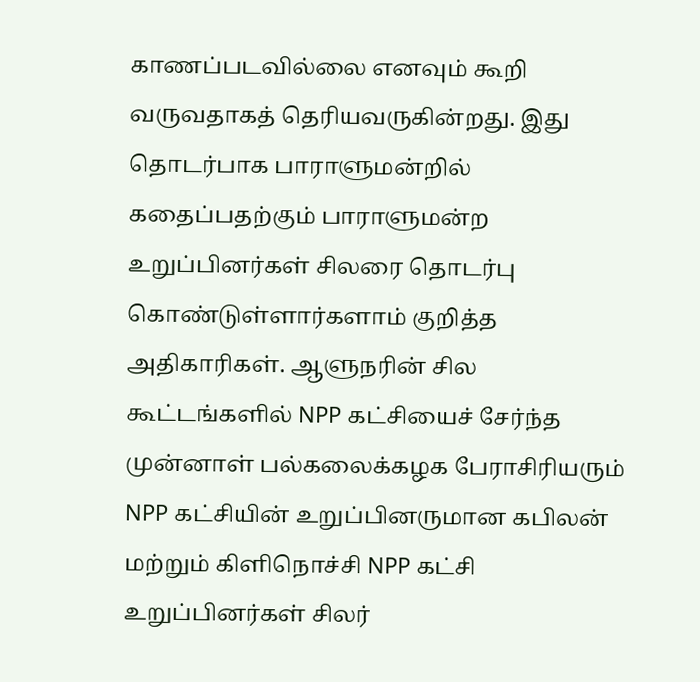காணப்படவில்லை எனவும் கூறி வருவதாகத் தெரியவருகின்றது. இது தொடர்பாக பாராளுமன்றில் கதைப்பதற்கும் பாராளுமன்ற உறுப்பினர்கள் சிலரை தொடர்பு கொண்டுள்ளார்களாம் குறித்த அதிகாரிகள். ஆளுநரின் சில கூட்டங்களில் NPP கட்சியைச் சேர்ந்த முன்னாள் பல்கலைக்கழக பேராசிரியரும் NPP கட்சியின் உறுப்பினருமான கபிலன் மற்றும் கிளிநொச்சி NPP கட்சி உறுப்பினர்கள் சிலர்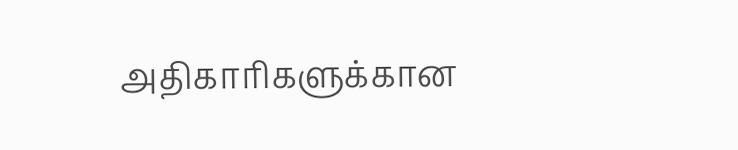அதிகாரிகளுக்கான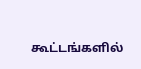கூட்டங்களில்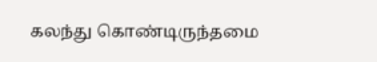கலந்து கொண்டிருந்தமை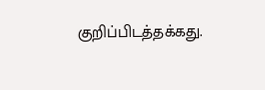குறிப்பிடத்தக்கது.